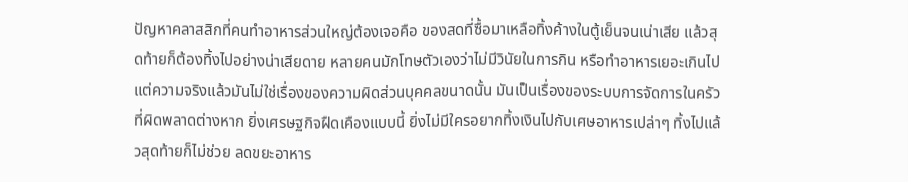ปัญหาคลาสสิกที่คนทำอาหารส่วนใหญ่ต้องเจอคือ ของสดที่ซื้อมาเหลือทิ้งค้างในตู้เย็นจนเน่าเสีย แล้วสุดท้ายก็ต้องทิ้งไปอย่างน่าเสียดาย หลายคนมักโทษตัวเองว่าไม่มีวินัยในการกิน หรือทำอาหารเยอะเกินไป แต่ความจริงแล้วมันไม่ใช่เรื่องของความผิดส่วนบุคคลขนาดนั้น มันเป็นเรื่องของระบบการจัดการในครัวที่ผิดพลาดต่างหาก ยิ่งเศรษฐกิจฝืดเคืองแบบนี้ ยิ่งไม่มีใครอยากทิ้งเงินไปกับเศษอาหารเปล่าๆ ทิ้งไปแล้วสุดท้ายก็ไม่ช่วย ลดขยะอาหาร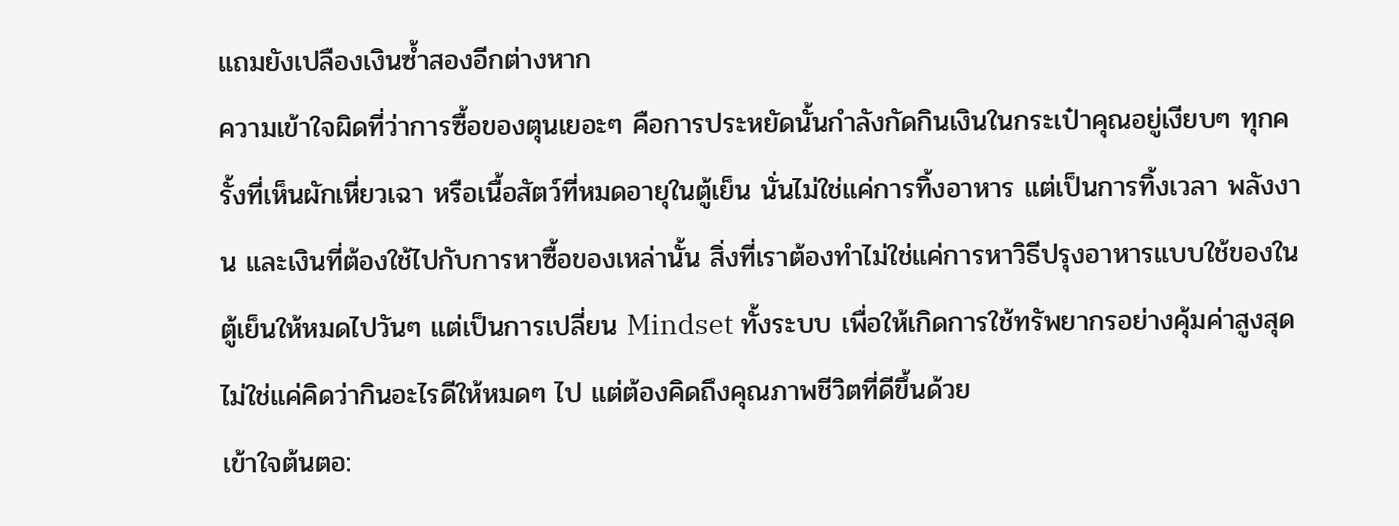แถมยังเปลืองเงินซ้ำสองอีกต่างหาก
ความเข้าใจผิดที่ว่าการซื้อของตุนเยอะๆ คือการประหยัดนั้นกำลังกัดกินเงินในกระเป๋าคุณอยู่เงียบๆ ทุกครั้งที่เห็นผักเหี่ยวเฉา หรือเนื้อสัตว์ที่หมดอายุในตู้เย็น นั่นไม่ใช่แค่การทิ้งอาหาร แต่เป็นการทิ้งเวลา พลังงาน และเงินที่ต้องใช้ไปกับการหาซื้อของเหล่านั้น สิ่งที่เราต้องทำไม่ใช่แค่การหาวิธีปรุงอาหารแบบใช้ของในตู้เย็นให้หมดไปวันๆ แต่เป็นการเปลี่ยน Mindset ทั้งระบบ เพื่อให้เกิดการใช้ทรัพยากรอย่างคุ้มค่าสูงสุด ไม่ใช่แค่คิดว่ากินอะไรดีให้หมดๆ ไป แต่ต้องคิดถึงคุณภาพชีวิตที่ดีขึ้นด้วย
เข้าใจต้นตอ: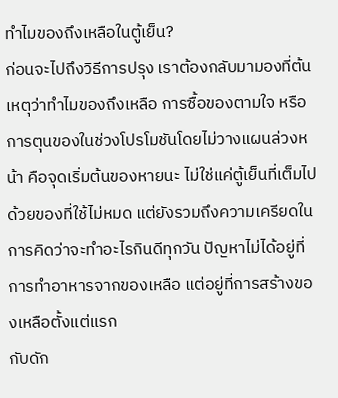ทำไมของถึงเหลือในตู้เย็น?
ก่อนจะไปถึงวิธีการปรุง เราต้องกลับมามองที่ต้นเหตุว่าทำไมของถึงเหลือ การซื้อของตามใจ หรือการตุนของในช่วงโปรโมชันโดยไม่วางแผนล่วงหน้า คือจุดเริ่มต้นของหายนะ ไม่ใช่แค่ตู้เย็นที่เต็มไปด้วยของที่ใช้ไม่หมด แต่ยังรวมถึงความเครียดในการคิดว่าจะทำอะไรกินดีทุกวัน ปัญหาไม่ได้อยู่ที่การทำอาหารจากของเหลือ แต่อยู่ที่การสร้างของเหลือตั้งแต่แรก
กับดัก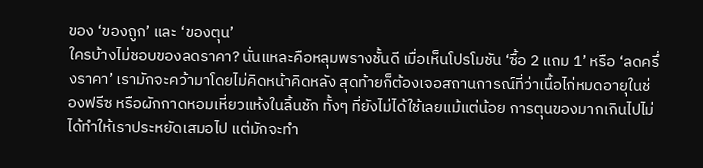ของ ‘ของถูก’ และ ‘ของตุน’
ใครบ้างไม่ชอบของลดราคา? นั่นแหละคือหลุมพรางชั้นดี เมื่อเห็นโปรโมชัน ‘ซื้อ 2 แถม 1’ หรือ ‘ลดครึ่งราคา’ เรามักจะคว้ามาโดยไม่คิดหน้าคิดหลัง สุดท้ายก็ต้องเจอสถานการณ์ที่ว่าเนื้อไก่หมดอายุในช่องฟรีซ หรือผักกาดหอมเหี่ยวแห้งในลิ้นชัก ทั้งๆ ที่ยังไม่ได้ใช้เลยแม้แต่น้อย การตุนของมากเกินไปไม่ได้ทำให้เราประหยัดเสมอไป แต่มักจะทำ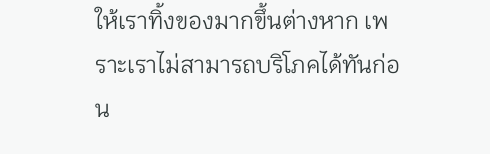ให้เราทิ้งของมากขึ้นต่างหาก เพราะเราไม่สามารถบริโภคได้ทันก่อน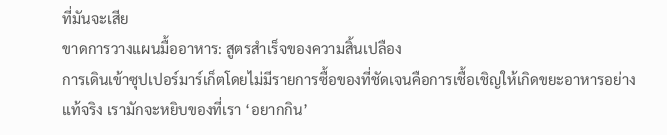ที่มันจะเสีย
ขาดการวางแผนมื้ออาหาร: สูตรสำเร็จของความสิ้นเปลือง
การเดินเข้าซุปเปอร์มาร์เก็ตโดยไม่มีรายการซื้อของที่ชัดเจนคือการเชื้อเชิญให้เกิดขยะอาหารอย่างแท้จริง เรามักจะหยิบของที่เรา ‘อยากกิน’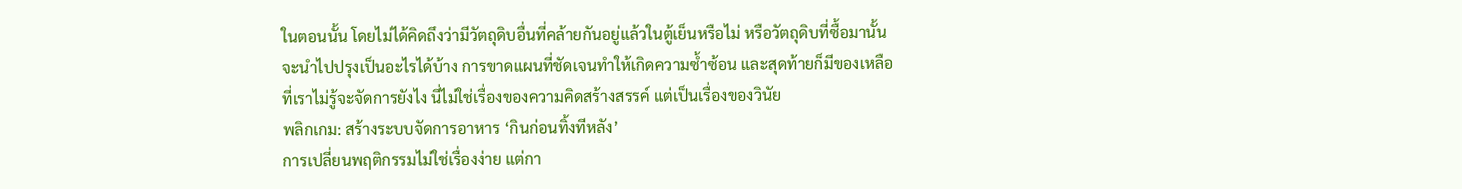ในตอนนั้น โดยไม่ได้คิดถึงว่ามีวัตถุดิบอื่นที่คล้ายกันอยู่แล้วในตู้เย็นหรือไม่ หรือวัตถุดิบที่ซื้อมานั้นจะนำไปปรุงเป็นอะไรได้บ้าง การขาดแผนที่ชัดเจนทำให้เกิดความซ้ำซ้อน และสุดท้ายก็มีของเหลือที่เราไม่รู้จะจัดการยังไง นี่ไม่ใช่เรื่องของความคิดสร้างสรรค์ แต่เป็นเรื่องของวินัย
พลิกเกม: สร้างระบบจัดการอาหาร ‘กินก่อนทิ้งทีหลัง’
การเปลี่ยนพฤติกรรมไม่ใช่เรื่องง่าย แต่กา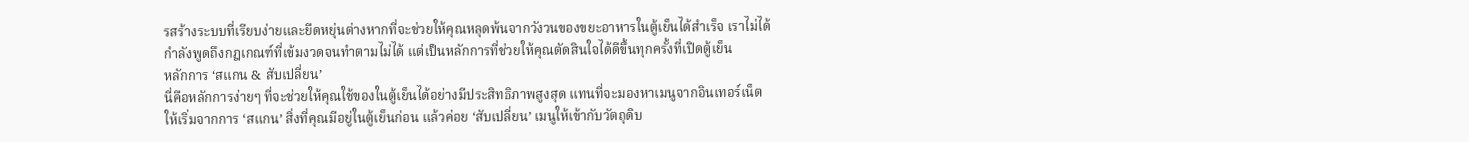รสร้างระบบที่เรียบง่ายและยืดหยุ่นต่างหากที่จะช่วยให้คุณหลุดพ้นจากวังวนของขยะอาหารในตู้เย็นได้สำเร็จ เราไม่ได้กำลังพูดถึงกฎเกณฑ์ที่เข้มงวดจนทำตามไม่ได้ แต่เป็นหลักการที่ช่วยให้คุณตัดสินใจได้ดีขึ้นทุกครั้งที่เปิดตู้เย็น
หลักการ ‘สแกน & สับเปลี่ยน’
นี่คือหลักการง่ายๆ ที่จะช่วยให้คุณใช้ของในตู้เย็นได้อย่างมีประสิทธิภาพสูงสุด แทนที่จะมองหาเมนูจากอินเทอร์เน็ต ให้เริ่มจากการ ‘สแกน’ สิ่งที่คุณมีอยู่ในตู้เย็นก่อน แล้วค่อย ‘สับเปลี่ยน’ เมนูให้เข้ากับวัตถุดิบ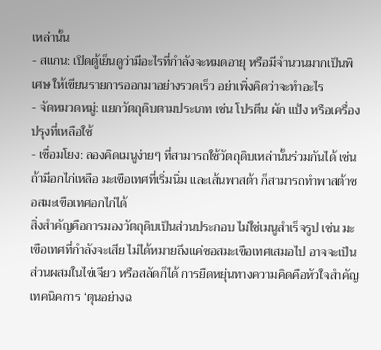เหล่านั้น
- สแกน: เปิดตู้เย็นดูว่ามีอะไรที่กำลังจะหมดอายุ หรือมีจำนวนมากเป็นพิเศษ ให้เขียนรายการออกมาอย่างรวดเร็ว อย่าเพิ่งคิดว่าจะทำอะไร
- จัดหมวดหมู่: แยกวัตถุดิบตามประเภท เช่น โปรตีน ผัก แป้ง หรือเครื่องปรุงที่เหลือใช้
- เชื่อมโยง: ลองคิดเมนูง่ายๆ ที่สามารถใช้วัตถุดิบเหล่านั้นร่วมกันได้ เช่น ถ้ามีอกไก่เหลือ มะเขือเทศที่เริ่มนิ่ม และเส้นพาสต้า ก็สามารถทำพาสต้าซอสมะเขือเทศอกไก่ได้
สิ่งสำคัญคือการมองวัตถุดิบเป็นส่วนประกอบ ไม่ใช่เมนูสำเร็จรูป เช่น มะเขือเทศที่กำลังจะเสีย ไม่ได้หมายถึงแค่ซอสมะเขือเทศเสมอไป อาจจะเป็นส่วนผสมในไข่เจียว หรือสลัดก็ได้ การยืดหยุ่นทางความคิดคือหัวใจสำคัญ
เทคนิคการ ‘ตุนอย่างฉ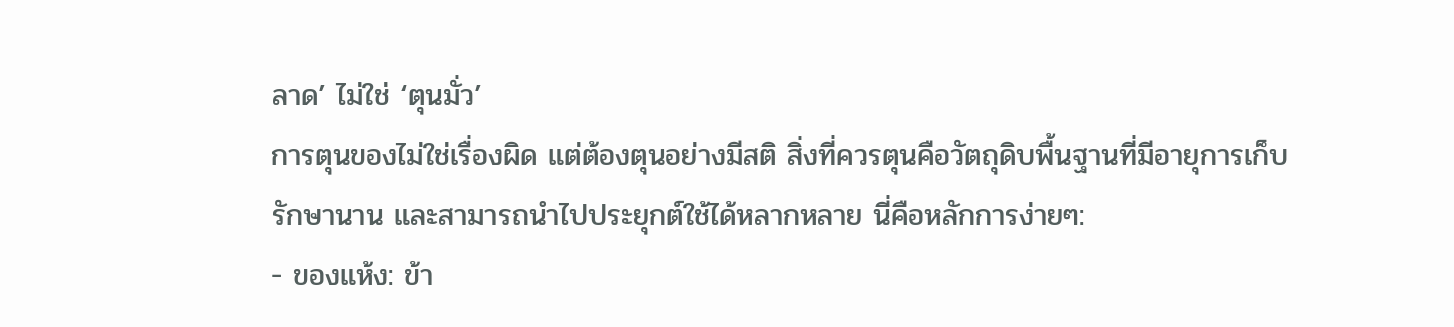ลาด’ ไม่ใช่ ‘ตุนมั่ว’
การตุนของไม่ใช่เรื่องผิด แต่ต้องตุนอย่างมีสติ สิ่งที่ควรตุนคือวัตถุดิบพื้นฐานที่มีอายุการเก็บรักษานาน และสามารถนำไปประยุกต์ใช้ได้หลากหลาย นี่คือหลักการง่ายๆ:
- ของแห้ง: ข้า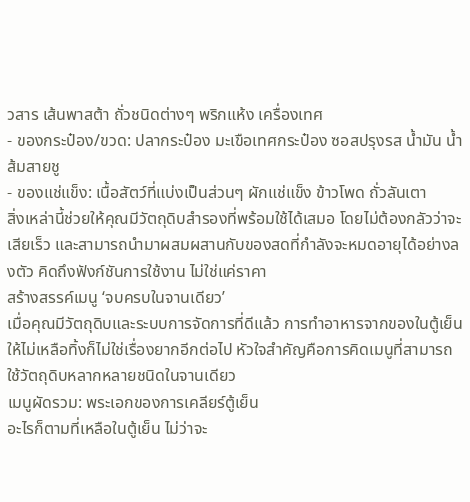วสาร เส้นพาสต้า ถั่วชนิดต่างๆ พริกแห้ง เครื่องเทศ
- ของกระป๋อง/ขวด: ปลากระป๋อง มะเขือเทศกระป๋อง ซอสปรุงรส น้ำมัน น้ำส้มสายชู
- ของแช่แข็ง: เนื้อสัตว์ที่แบ่งเป็นส่วนๆ ผักแช่แข็ง ข้าวโพด ถั่วลันเตา
สิ่งเหล่านี้ช่วยให้คุณมีวัตถุดิบสำรองที่พร้อมใช้ได้เสมอ โดยไม่ต้องกลัวว่าจะเสียเร็ว และสามารถนำมาผสมผสานกับของสดที่กำลังจะหมดอายุได้อย่างลงตัว คิดถึงฟังก์ชันการใช้งาน ไม่ใช่แค่ราคา
สร้างสรรค์เมนู ‘จบครบในจานเดียว’
เมื่อคุณมีวัตถุดิบและระบบการจัดการที่ดีแล้ว การทำอาหารจากของในตู้เย็นให้ไม่เหลือทิ้งก็ไม่ใช่เรื่องยากอีกต่อไป หัวใจสำคัญคือการคิดเมนูที่สามารถใช้วัตถุดิบหลากหลายชนิดในจานเดียว
เมนูผัดรวม: พระเอกของการเคลียร์ตู้เย็น
อะไรก็ตามที่เหลือในตู้เย็น ไม่ว่าจะ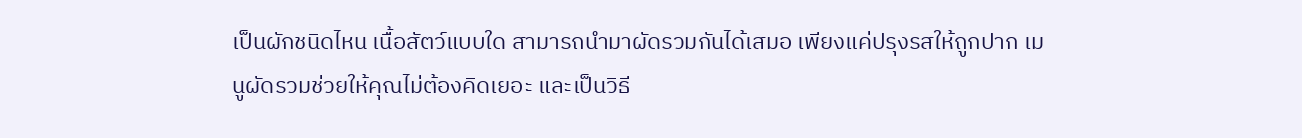เป็นผักชนิดไหน เนื้อสัตว์แบบใด สามารถนำมาผัดรวมกันได้เสมอ เพียงแค่ปรุงรสให้ถูกปาก เมนูผัดรวมช่วยให้คุณไม่ต้องคิดเยอะ และเป็นวิธี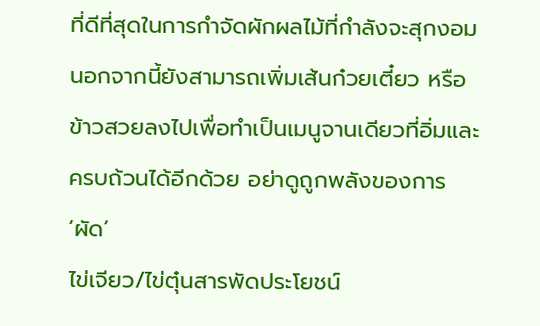ที่ดีที่สุดในการกำจัดผักผลไม้ที่กำลังจะสุกงอม นอกจากนี้ยังสามารถเพิ่มเส้นก๋วยเตี๋ยว หรือข้าวสวยลงไปเพื่อทำเป็นเมนูจานเดียวที่อิ่มและครบถ้วนได้อีกด้วย อย่าดูถูกพลังของการ ‘ผัด’
ไข่เจียว/ไข่ตุ๋นสารพัดประโยชน์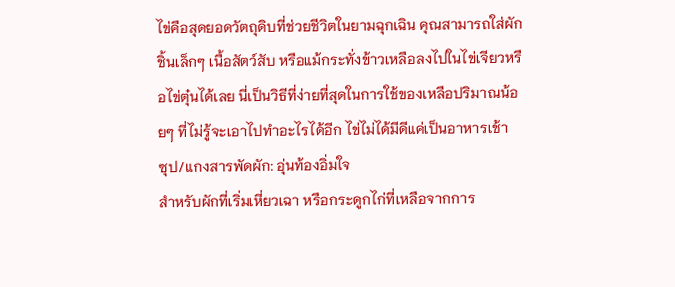ไข่คือสุดยอดวัตถุดิบที่ช่วยชีวิตในยามฉุกเฉิน คุณสามารถใส่ผักชิ้นเล็กๆ เนื้อสัตว์สับ หรือแม้กระทั่งข้าวเหลือลงไปในไข่เจียวหรือไข่ตุ๋นได้เลย นี่เป็นวิธีที่ง่ายที่สุดในการใช้ของเหลือปริมาณน้อยๆ ที่ไม่รู้จะเอาไปทำอะไรได้อีก ไข่ไม่ได้มีดีแค่เป็นอาหารเช้า
ซุป/แกงสารพัดผัก: อุ่นท้องอิ่มใจ
สำหรับผักที่เริ่มเหี่ยวเฉา หรือกระดูกไก่ที่เหลือจากการ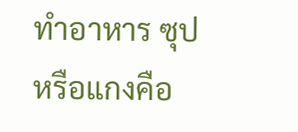ทำอาหาร ซุปหรือแกงคือ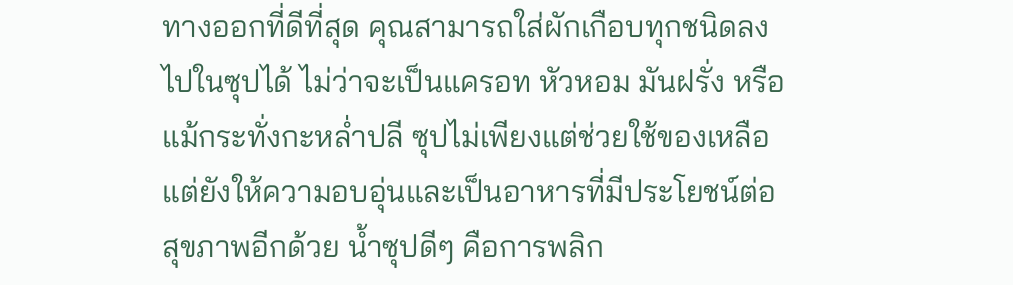ทางออกที่ดีที่สุด คุณสามารถใส่ผักเกือบทุกชนิดลงไปในซุปได้ ไม่ว่าจะเป็นแครอท หัวหอม มันฝรั่ง หรือแม้กระทั่งกะหล่ำปลี ซุปไม่เพียงแต่ช่วยใช้ของเหลือ แต่ยังให้ความอบอุ่นและเป็นอาหารที่มีประโยชน์ต่อสุขภาพอีกด้วย น้ำซุปดีๆ คือการพลิก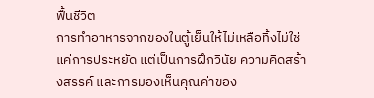ฟื้นชีวิต
การทำอาหารจากของในตู้เย็นให้ไม่เหลือทิ้งไม่ใช่แค่การประหยัด แต่เป็นการฝึกวินัย ความคิดสร้างสรรค์ และการมองเห็นคุณค่าของ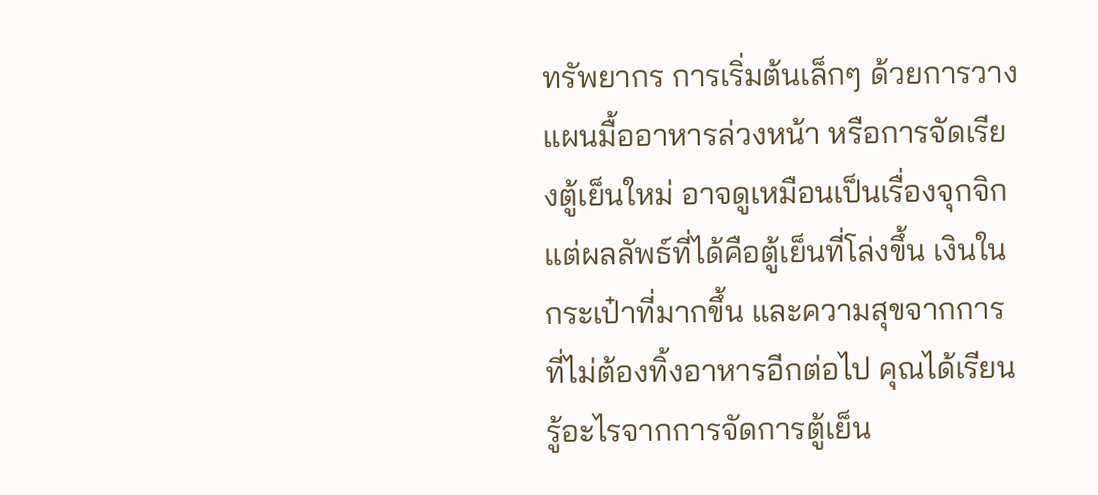ทรัพยากร การเริ่มต้นเล็กๆ ด้วยการวางแผนมื้ออาหารล่วงหน้า หรือการจัดเรียงตู้เย็นใหม่ อาจดูเหมือนเป็นเรื่องจุกจิก แต่ผลลัพธ์ที่ได้คือตู้เย็นที่โล่งขึ้น เงินในกระเป๋าที่มากขึ้น และความสุขจากการที่ไม่ต้องทิ้งอาหารอีกต่อไป คุณได้เรียนรู้อะไรจากการจัดการตู้เย็น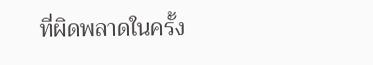ที่ผิดพลาดในครั้ง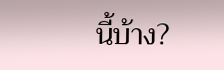นี้บ้าง?